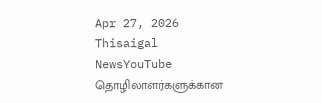Apr 27, 2026
Thisaigal NewsYouTube
தொழிலாளர்களுக்கான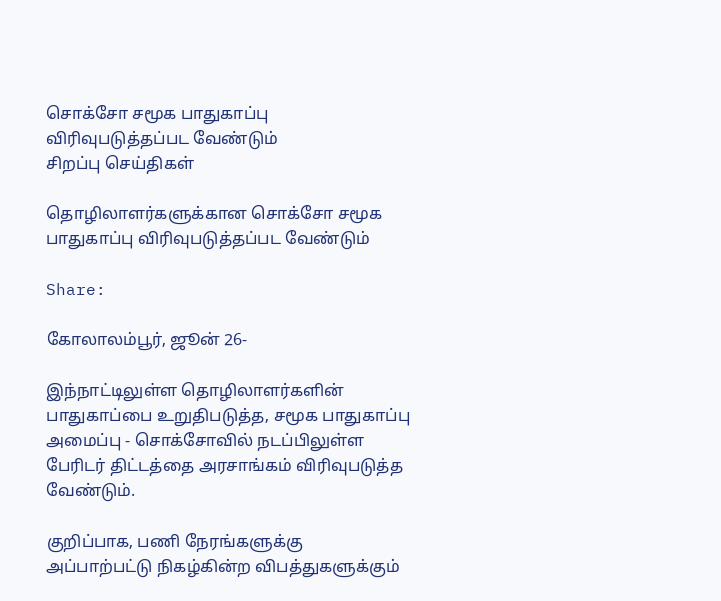சொக்சோ சமூக பாதுகாப்பு விரிவுபடுத்தப்பட வேண்டும்
சிறப்பு செய்திகள்

தொழிலாளர்களுக்கான சொக்சோ சமூக பாதுகாப்பு விரிவுபடுத்தப்பட வேண்டும்

Share:

கோலாலம்பூர், ஜூன் 26-

இந்நாட்டிலுள்ள தொழிலாளர்களின் பாதுகாப்பை உறுதிபடுத்த, சமூக பாதுகாப்பு அமைப்பு - சொக்சோவில் நடப்பிலுள்ள பேரிடர் திட்டத்தை அரசாங்கம் விரிவுபடுத்த வேண்டும்.

குறிப்பாக, பணி நேரங்களுக்கு அப்பாற்பட்டு நிகழ்கின்ற விபத்துகளுக்கும்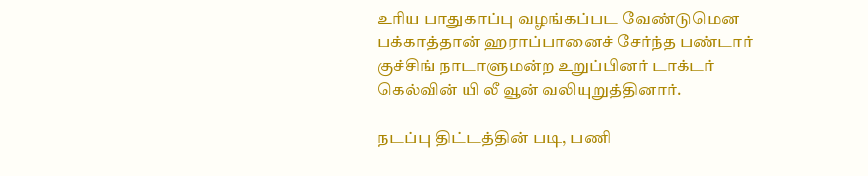உரிய பாதுகாப்பு வழங்கப்பட வேண்டுமென பக்காத்தான் ஹராப்பானைச் சேர்ந்த பண்டார் குச்சிங் நாடாளுமன்ற உறுப்பினர் டாக்டர் கெல்வின் யி லீ வூன் வலியுறுத்தினார்.

நடப்பு திட்டத்தின் படி, பணி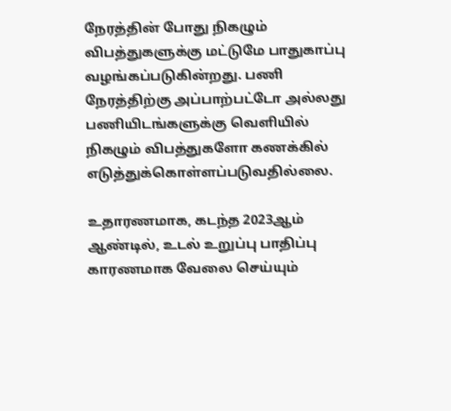நேரத்தின் போது நிகழும் விபத்துகளுக்கு மட்டுமே பாதுகாப்பு வழங்கப்படுகின்றது. பணி நேரத்திற்கு அப்பாற்பட்டோ அல்லது பணியிடங்களுக்கு வெளியில் நிகழும் விபத்துகளோ கணக்கில் எடுத்துக்கொள்ளப்படுவதில்லை.

உதாரணமாக, கடந்த 2023ஆம் ஆண்டில், உடல் உறுப்பு பாதிப்பு காரணமாக வேலை செய்யும்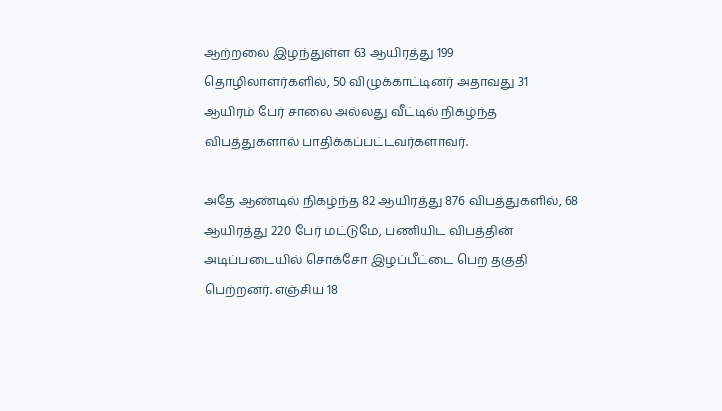ஆற்றலை இழந்துள்ள 63 ஆயிரத்து 199 தொழிலாளர்களில், 50 விழுக்காட்டினர் அதாவது 31 ஆயிரம் பேர் சாலை அல்லது வீட்டில் நிகழ்ந்த விபத்துகளால் பாதிக்கப்பட்டவர்களாவர்.

அதே ஆண்டில் நிகழ்ந்த 82 ஆயிரத்து 876 விபத்துகளில், 68 ஆயிரத்து 220 பேர் மட்டுமே, பணியிட விபத்தின் அடிப்படையில் சொக்சோ இழப்பீட்டை பெற தகுதி பெற்றனர். எஞ்சிய 18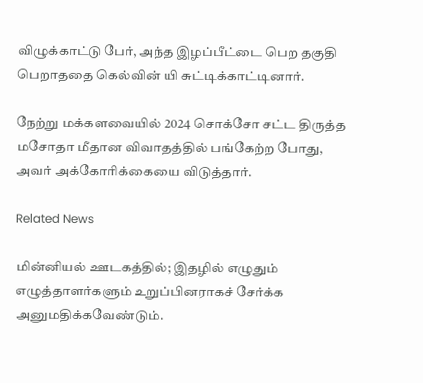விழுக்காட்டு பேர், அந்த இழப்பீட்டை பெற தகுதி பெறாததை கெல்வின் யி சுட்டிக்காட்டினார்.

நேற்று மக்களவையில் 2024 சொக்சோ சட்ட திருத்த மசோதா மீதான விவாதத்தில் பங்கேற்ற போது, அவர் அக்கோரிக்கையை விடுத்தார்.

Related News

மின்னியல் ஊடகத்தில்; இதழில் எழுதும் எழுத்தாளர்களும் உறுப்பினராகச் சேர்க்க அனுமதிக்கவேண்டும்.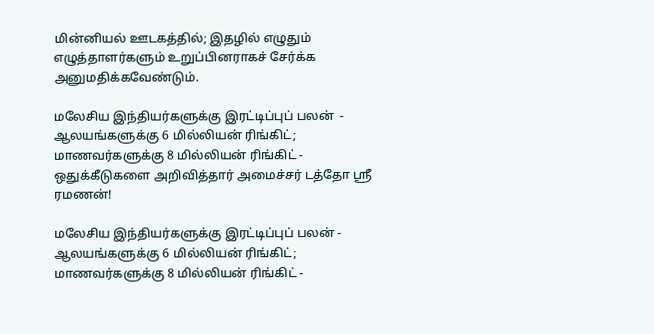மின்னியல் ஊடகத்தில்; இதழில் எழுதும் எழுத்தாளர்களும் உறுப்பினராகச் சேர்க்க அனுமதிக்கவேண்டும்.

மலேசிய இந்தியர்களுக்கு இரட்டிப்புப் பலன்  - ஆலயங்களுக்கு 6 மில்லியன் ரிங்கிட்; மாணவர்களுக்கு 8 மில்லியன் ரிங்கிட் - ஒதுக்கீடுகளை அறிவித்தார் அமைச்சர் டத்தோ ஶ்ரீ ரமணன்!

மலேசிய இந்தியர்களுக்கு இரட்டிப்புப் பலன் - ஆலயங்களுக்கு 6 மில்லியன் ரிங்கிட்; மாணவர்களுக்கு 8 மில்லியன் ரிங்கிட் -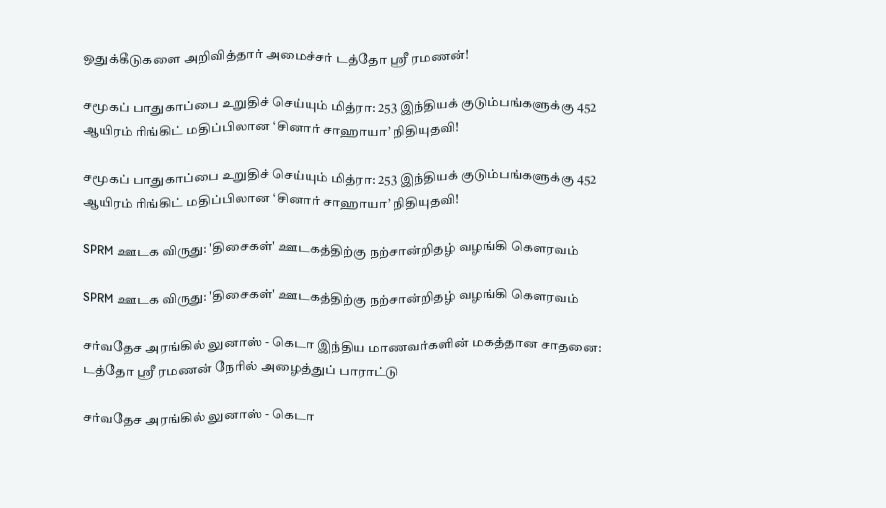ஒதுக்கீடுகளை அறிவித்தார் அமைச்சர் டத்தோ ஶ்ரீ ரமணன்!

சமூகப் பாதுகாப்பை உறுதிச் செய்யும் மித்ரா: 253 இந்தியக் குடும்பங்களுக்கு 452 ஆயிரம் ரிங்கிட் மதிப்பிலான ‘சினார் சாஹாயா’ நிதியுதவி!

சமூகப் பாதுகாப்பை உறுதிச் செய்யும் மித்ரா: 253 இந்தியக் குடும்பங்களுக்கு 452 ஆயிரம் ரிங்கிட் மதிப்பிலான ‘சினார் சாஹாயா’ நிதியுதவி!

SPRM ஊடக விருது: 'திசைகள்' ஊடகத்திற்கு நற்சான்றிதழ் வழங்கி கௌரவம்

SPRM ஊடக விருது: 'திசைகள்' ஊடகத்திற்கு நற்சான்றிதழ் வழங்கி கௌரவம்

சர்வதேச அரங்கில் லுனாஸ் - கெடா இந்திய மாணவர்களின் மகத்தான சாதனை: டத்தோ ஶ்ரீ ரமணன் நேரில் அழைத்துப் பாராட்டு

சர்வதேச அரங்கில் லுனாஸ் - கெடா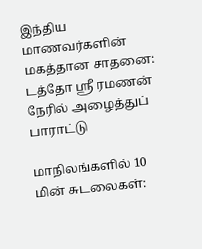இந்திய மாணவர்களின் மகத்தான சாதனை: டத்தோ ஶ்ரீ ரமணன் நேரில் அழைத்துப் பாராட்டு

மாநிலங்களில் 10 மின் சுடலைகள்: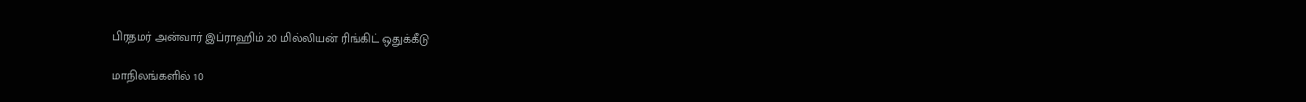பிரதமர் அன்வார் இப்ராஹிம் 20 மில்லியன் ரிங்கிட் ஒதுக்கீடு

மாநிலங்களில் 10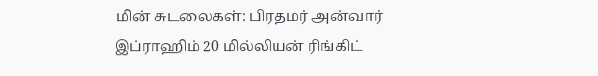மின் சுடலைகள்: பிரதமர் அன்வார் இப்ராஹிம் 20 மில்லியன் ரிங்கிட்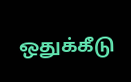ஒதுக்கீடு